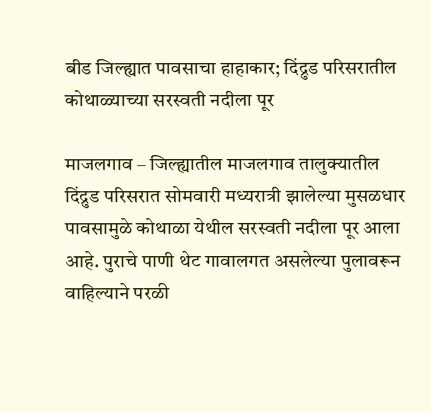बीड जिल्ह्यात पावसाचा हाहाकार; दिंद्रुड परिसरातील कोथाळ्याच्या सरस्वती नदीला पूर

माजलगाव – जिल्ह्यातील माजलगाव तालुक्यातील दिंद्रुड परिसरात सोमवारी मध्यरात्री झालेल्या मुसळधार पावसामुळे कोथाळा येथील सरस्वती नदीला पूर आला आहे. पुराचे पाणी थेट गावालगत असलेल्या पुलावरून वाहिल्याने परळी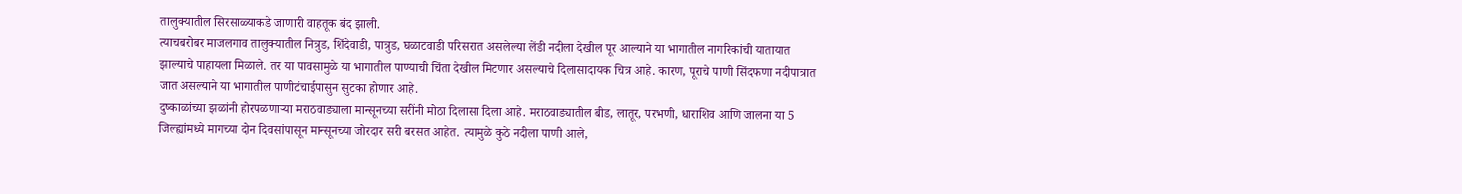तालुक्यातील सिरसाळ्याकडे जाणारी वाहतूक बंद झाली.
त्याचबरोबर माजलगाव तालुक्यातील नित्रुड, शिंदेवाडी, पात्रुड, घळाटवाडी परिसरात असलेल्या लेंडी नदीला देखील पूर आल्याने या भागातील नागरिकांची यातायात झाल्याचे पाहायला मिळाले. तर या पावसामुळे या भागातील पाण्याची चिंता देखील मिटणार असल्याचे दिलासादायक चित्र आहे. कारण, पूराचे पाणी सिंदफणा नदीपात्रात जात असल्याने या भागातील पाणीटंचाईपासुन सुटका होणार आहे.
दुष्काळांच्या झळांनी होरपळणाऱ्या मराठवाड्याला मान्सूनच्या सरींनी मोठा दिलासा दिला आहे. मराठवाड्यातील बीड, लातूर, परभणी, धाराशिव आणि जालना या 5 जिल्ह्यांमध्ये मागच्या दोन दिवसांपासून मान्सूनच्या जोरदार सरी बरसत आहेत. त्यामुळे कुठे नदीला पाणी आले,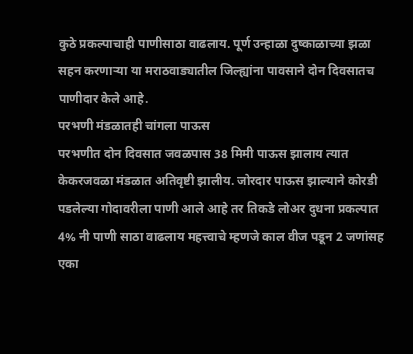कुठे प्रकल्पाचाही पाणीसाठा वाढलाय. पूर्ण उन्हाळा दुष्काळाच्या झळा सहन करणाऱ्या या मराठवाड्यातील जिल्ह्यांना पावसाने दोन दिवसातच पाणीदार केले आहे.
परभणी मंडळातही चांगला पाऊस
परभणीत दोन दिवसात जवळपास 38 मिमी पाऊस झालाय त्यात केकरजवळा मंडळात अतिवृष्टी झालीय. जोरदार पाऊस झाल्याने कोरडी पडलेल्या गोदावरीला पाणी आले आहे तर तिकडे लोअर दुधना प्रकल्पात 4% नी पाणी साठा वाढलाय महत्त्वाचे म्हणजे काल वीज पडून 2 जणांसह एका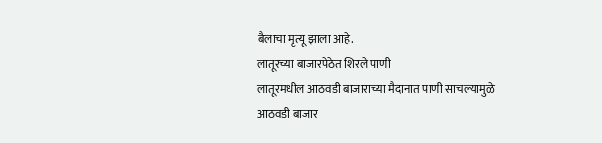बैलाचा मृत्यू झाला आहे.
लातूरच्या बाजारपेठेत शिरले पाणी
लातूरमधील आठवडी बाजाराच्या मैदानात पाणी साचल्यामुळे आठवडी बाजार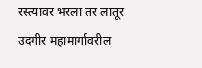रस्त्यावर भरला तर लातूर उदगीर महामार्गावरील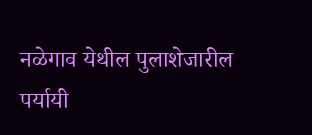नळेगाव येथील पुलाशेजारील पर्यायी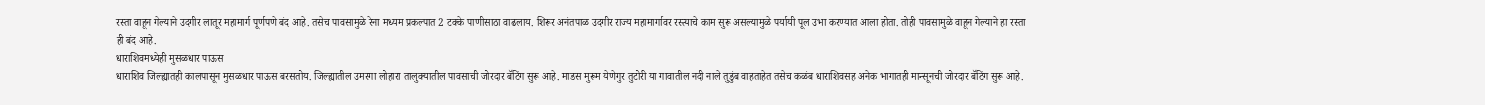रस्ता वाहून गेल्याने उदगीर लातूर महामार्ग पूर्णपणे बंद आहे. तसेच पावसामुळे रेना मध्यम प्रकल्पात 2 टक्के पाणीसाठा वाढलाय. शिरूर अनंतपाळ उदगीर राज्य महामार्गावर रस्त्याचे काम सुरू असल्यामुळे पर्यायी पूल उभा करण्यात आला होता. तोही पावसामुळे वाहून गेल्याने हा रस्ता ही बंद आहे.
धाराशिवमध्येही मुसळधार पाऊस
धाराशिव जिल्ह्यातही कालपासून मुसळधार पाऊस बरसतोय. जिल्ह्यातील उमरगा लोहारा तालुक्यातील पावसाची जोरदार बॅटिंग सुरू आहे. माडस मुरूम येणेगुर तुटोरी या गावातील नदी नाले तुडुंब वाहताहेत तसेच कळंब धाराशिवसह अनेक भागातही मान्सूनची जोरदार बॅटिंग सुरू आहे.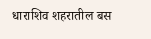धाराशिव शहरातील बस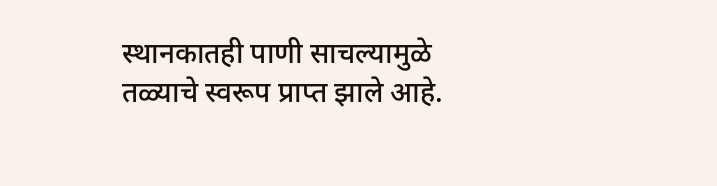स्थानकातही पाणी साचल्यामुळे तळ्याचे स्वरूप प्राप्त झाले आहे.